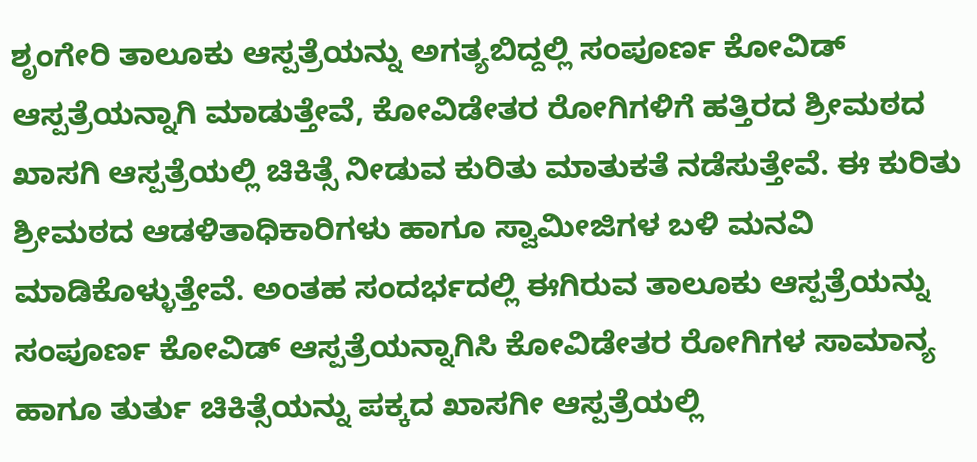ಶೃಂಗೇರಿ ತಾಲೂಕು ಆಸ್ಪತ್ರೆಯನ್ನು ಅಗತ್ಯಬಿದ್ದಲ್ಲಿ ಸಂಪೂರ್ಣ ಕೋವಿಡ್ ಆಸ್ಪತ್ರೆಯನ್ನಾಗಿ ಮಾಡುತ್ತೇವೆ, ಕೋವಿಡೇತರ ರೋಗಿಗಳಿಗೆ ಹತ್ತಿರದ ಶ್ರೀಮಠದ ಖಾಸಗಿ ಆಸ್ಪತ್ರೆಯಲ್ಲಿ ಚಿಕಿತ್ಸೆ ನೀಡುವ ಕುರಿತು ಮಾತುಕತೆ ನಡೆಸುತ್ತೇವೆ. ಈ ಕುರಿತು ಶ್ರೀಮಠದ ಆಡಳಿತಾಧಿಕಾರಿಗಳು ಹಾಗೂ ಸ್ವಾಮೀಜಿಗಳ ಬಳಿ ಮನವಿ ಮಾಡಿಕೊಳ್ಳುತ್ತೇವೆ. ಅಂತಹ ಸಂದರ್ಭದಲ್ಲಿ ಈಗಿರುವ ತಾಲೂಕು ಆಸ್ಪತ್ರೆಯನ್ನು ಸಂಪೂರ್ಣ ಕೋವಿಡ್ ಆಸ್ಪತ್ರೆಯನ್ನಾಗಿಸಿ ಕೋವಿಡೇತರ ರೋಗಿಗಳ ಸಾಮಾನ್ಯ ಹಾಗೂ ತುರ್ತು ಚಿಕಿತ್ಸೆಯನ್ನು ಪಕ್ಕದ ಖಾಸಗೀ ಆಸ್ಪತ್ರೆಯಲ್ಲಿ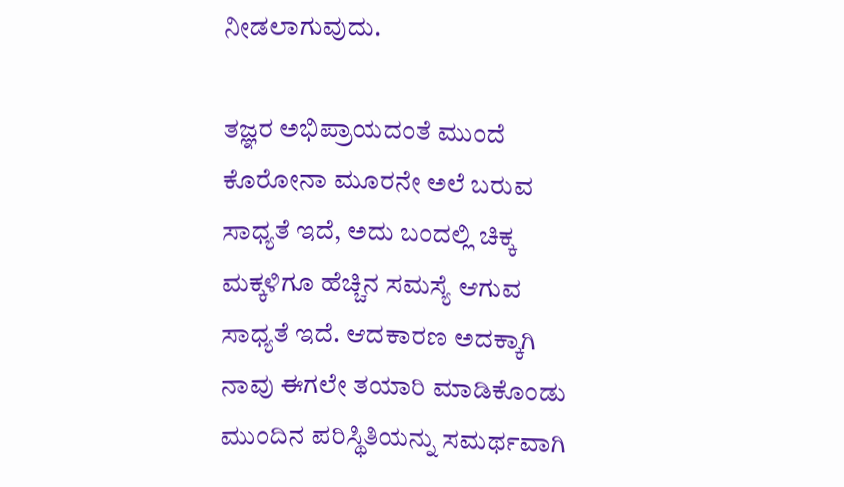ನೀಡಲಾಗುವುದು.

ತಜ್ಞರ ಅಭಿಪ್ರಾಯದಂತೆ ಮುಂದೆ ಕೊರೋನಾ ಮೂರನೇ ಅಲೆ ಬರುವ ಸಾಧ್ಯತೆ ಇದೆ, ಅದು ಬಂದಲ್ಲಿ ಚಿಕ್ಕ ಮಕ್ಕಳಿಗೂ ಹೆಚ್ಚಿನ ಸಮಸ್ಯೆ ಆಗುವ ಸಾಧ್ಯತೆ ಇದೆ. ಆದಕಾರಣ ಅದಕ್ಕಾಗಿ ನಾವು ಈಗಲೇ ತಯಾರಿ ಮಾಡಿಕೊಂಡು ಮುಂದಿನ ಪರಿಸ್ಥಿತಿಯನ್ನು ಸಮರ್ಥವಾಗಿ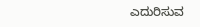ಎದುರಿಸುವ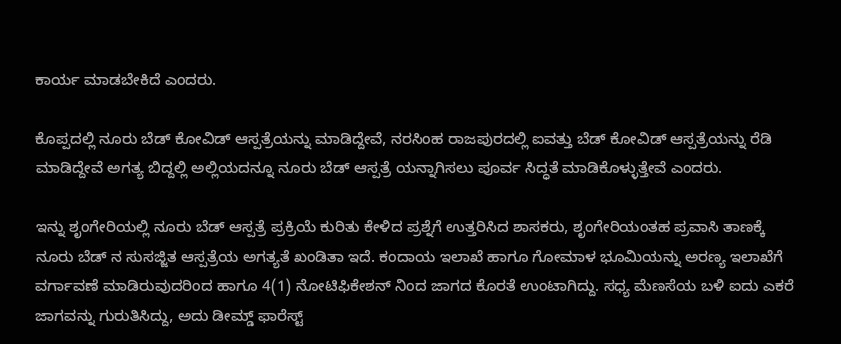ಕಾರ್ಯ ಮಾಡಬೇಕಿದೆ ಎಂದರು.

ಕೊಪ್ಪದಲ್ಲಿ ನೂರು ಬೆಡ್ ಕೋವಿಡ್ ಆಸ್ಪತ್ರೆಯನ್ನು ಮಾಡಿದ್ದೇವೆ, ನರಸಿಂಹ ರಾಜಪುರದಲ್ಲಿ ಐವತ್ತು ಬೆಡ್ ಕೋವಿಡ್ ಆಸ್ಪತ್ರೆಯನ್ನು ರೆಡಿ ಮಾಡಿದ್ದೇವೆ ಅಗತ್ಯ ಬಿದ್ದಲ್ಲಿ ಅಲ್ಲಿಯದನ್ನೂ ನೂರು ಬೆಡ್ ಆಸ್ಪತ್ರೆ ಯನ್ನಾಗಿಸಲು ಪೂರ್ವ ಸಿದ್ಧತೆ ಮಾಡಿಕೊಳ್ಳುತ್ತೇವೆ ಎಂದರು.

ಇನ್ನು ಶೃಂಗೇರಿಯಲ್ಲಿ ನೂರು ಬೆಡ್ ಆಸ್ಪತ್ರೆ ಪ್ರಕ್ರಿಯೆ ಕುರಿತು ಕೇಳಿದ ಪ್ರಶ್ನೆಗೆ ಉತ್ತರಿಸಿದ ಶಾಸಕರು, ಶೃಂಗೇರಿಯಂತಹ ಪ್ರವಾಸಿ ತಾಣಕ್ಕೆ ನೂರು ಬೆಡ್ ನ ಸುಸಜ್ಜಿತ ಆಸ್ಪತ್ರೆಯ ಅಗತ್ಯತೆ ಖಂಡಿತಾ ಇದೆ. ಕಂದಾಯ ಇಲಾಖೆ ಹಾಗೂ ಗೋಮಾಳ ಭೂಮಿಯನ್ನು ಅರಣ್ಯ ಇಲಾಖೆಗೆ ವರ್ಗಾವಣೆ ಮಾಡಿರುವುದರಿಂದ ಹಾಗೂ 4(1) ನೋಟಿಫಿಕೇಶನ್ ನಿಂದ ಜಾಗದ ಕೊರತೆ ಉಂಟಾಗಿದ್ದು. ಸಧ್ಯ ಮೆಣಸೆಯ ಬಳಿ ಐದು ಎಕರೆ ಜಾಗವನ್ನು ಗುರುತಿಸಿದ್ದು, ಅದು ಡೀಮ್ಡ್ ಫಾರೆಸ್ಟ್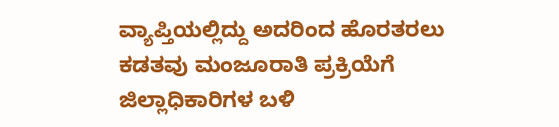ವ್ಯಾಪ್ತಿಯಲ್ಲಿದ್ದು ಅದರಿಂದ ಹೊರತರಲು ಕಡತವು ಮಂಜೂರಾತಿ ಪ್ರಕ್ರಿಯೆಗೆ ಜಿಲ್ಲಾಧಿಕಾರಿಗಳ ಬಳಿ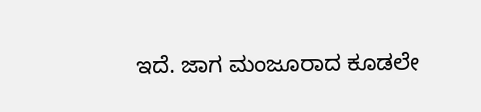ಇದೆ. ಜಾಗ ಮಂಜೂರಾದ ಕೂಡಲೇ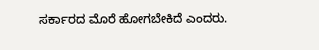ಸರ್ಕಾರದ ಮೊರೆ ಹೋಗಬೇಕಿದೆ ಎಂದರು.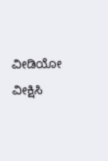ವೀಡಿಯೋ ವೀಕ್ಷಿಸಿ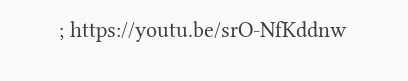; https://youtu.be/srO-NfKddnw